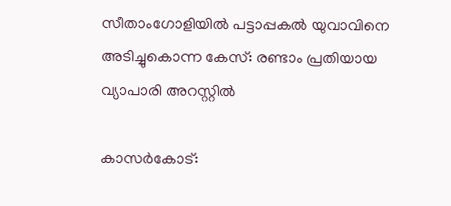സീതാംഗോളിയില്‍ പട്ടാപ്പകല്‍ യുവാവിനെ അടിച്ചുകൊന്ന കേസ്: രണ്ടാം പ്രതിയായ വ്യാപാരി അറസ്റ്റില്‍

കാസര്‍കോട്: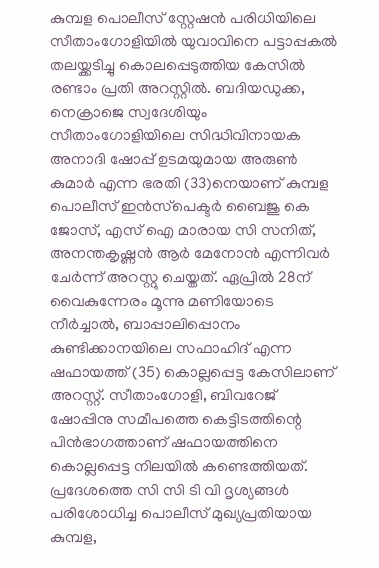കുമ്പള പൊലീസ് സ്റ്റേഷന്‍ പരിധിയിലെ സീതാംഗോളിയില്‍ യുവാവിനെ പട്ടാപ്പകല്‍ തലയ്ക്കടിച്ചു കൊലപ്പെടുത്തിയ കേസില്‍ രണ്ടാം പ്രതി അറസ്റ്റില്‍. ബദിയഡുക്ക, നെക്രാജെ സ്വദേശിയും സീതാംഗോളിയിലെ സിദ്ധിവിനായക അനാദി ഷോപ്പ് ഉടമയുമായ അരുണ്‍ കുമാര്‍ എന്ന ഭരതി (33)നെയാണ് കുമ്പള പൊലീസ് ഇന്‍സ്‌പെക്ടര്‍ ബൈജു കെ ജോസ്, എസ് ഐ മാരായ സി സനിത്, അനന്തകൃഷ്ണന്‍ ആര്‍ മേനോന്‍ എന്നിവര്‍ ചേര്‍ന്ന് അറസ്റ്റു ചെയ്തത്. ഏപ്രില്‍ 28ന് വൈകുന്നേരം മൂന്നു മണിയോടെ നീര്‍ച്ചാല്‍, ബാപ്പാലിപ്പൊനം കുണ്ടിക്കാനയിലെ സഫാഹിദ് എന്ന ഷഫായത്ത് (35) കൊല്ലപ്പെട്ട കേസിലാണ് അറസ്റ്റ്. സീതാംഗോളി, ബിവറേജ് ഷോപ്പിനു സമീപത്തെ കെട്ടിടത്തിന്റെ പിന്‍ഭാഗത്താണ് ഷഫായത്തിനെ കൊല്ലപ്പെട്ട നിലയില്‍ കണ്ടെത്തിയത്. പ്രദേശത്തെ സി സി ടി വി ദൃശ്യങ്ങള്‍ പരിശോധിച്ച പൊലീസ് മുഖ്യപ്രതിയായ കുമ്പള,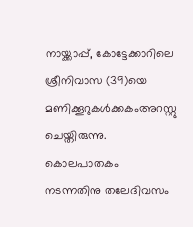നായ്ക്കാപ്പ്, കോട്ടേക്കാറിലെ ശ്രീനിവാസ (39)യെ മണിക്കൂറുകൾക്കകംഅറസ്റ്റു ചെയ്തിരുന്നു. കൊലപാതകം നടന്നതിനു തലേദിവസം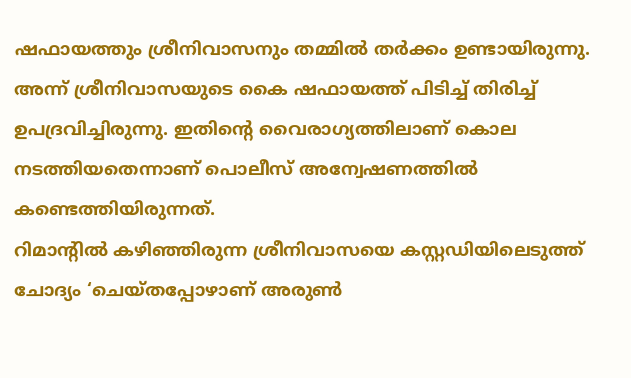ഷഫായത്തും ശ്രീനിവാസനും തമ്മില്‍ തര്‍ക്കം ഉണ്ടായിരുന്നു. അന്ന് ശ്രീനിവാസയുടെ കൈ ഷഫായത്ത് പിടിച്ച് തിരിച്ച് ഉപദ്രവിച്ചിരുന്നു. ഇതിന്റെ വൈരാഗ്യത്തിലാണ് കൊല നടത്തിയതെന്നാണ് പൊലീസ് അന്വേഷണത്തില്‍ കണ്ടെത്തിയിരുന്നത്.
റിമാന്റില്‍ കഴിഞ്ഞിരുന്ന ശ്രീനിവാസയെ കസ്റ്റഡിയിലെടുത്ത് ചോദ്യം ‘ചെയ്തപ്പോഴാണ് അരുണ്‍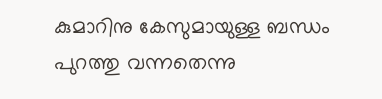കുമാറിനു കേസുമായുള്ള ബന്ധം പുറത്തു വന്നതെന്നു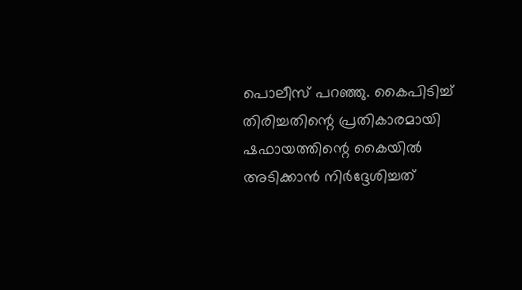പൊലീസ് പറഞ്ഞു. കൈപിടിച്ച് തിരിച്ചതിന്റെ പ്രതികാരമായി ഷഫായത്തിന്റെ കൈയില്‍ അടിക്കാന്‍ നിര്‍ദ്ദേശിച്ചത്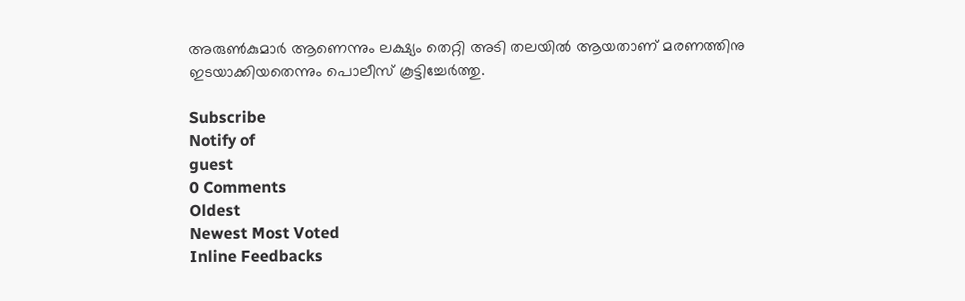അരുണ്‍കുമാര്‍ ആണെന്നും ലക്ഷ്യം തെറ്റി അടി തലയില്‍ ആയതാണ് മരണത്തിനു ഇടയാക്കിയതെന്നും പൊലീസ് കൂട്ടിച്ചേര്‍ത്തു.

Subscribe
Notify of
guest
0 Comments
Oldest
Newest Most Voted
Inline Feedbacks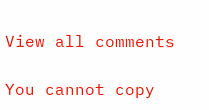View all comments

You cannot copy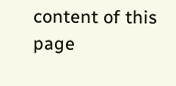content of this page